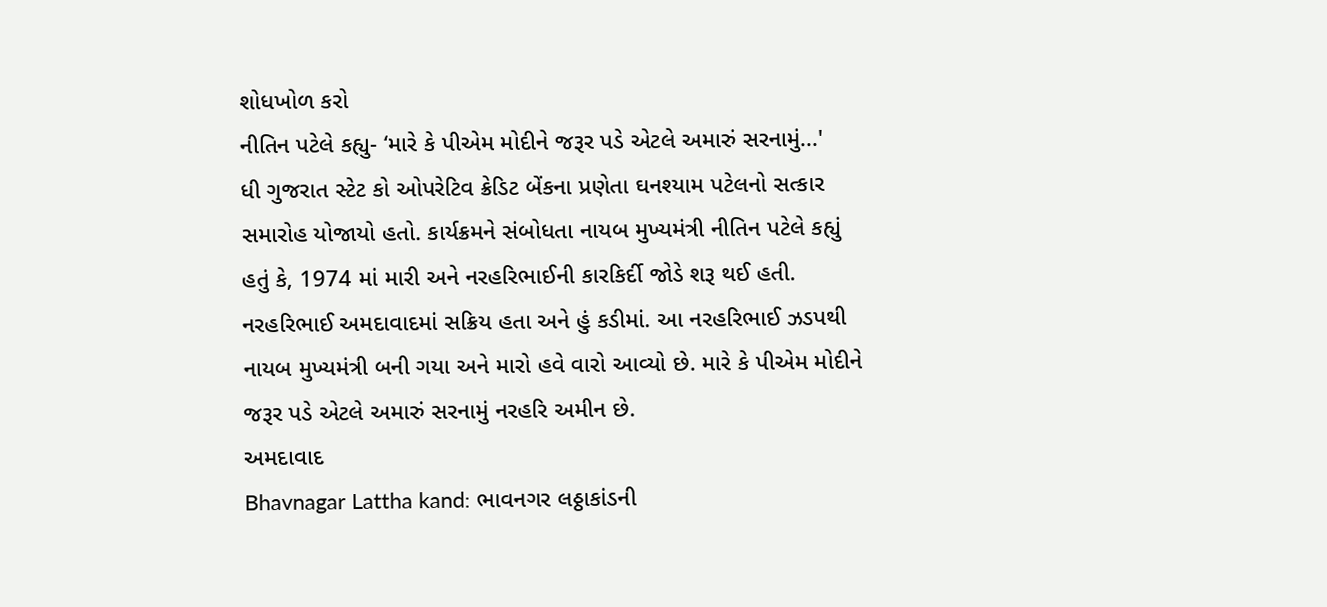શોધખોળ કરો
નીતિન પટેલે કહ્યુ- ‘મારે કે પીએમ મોદીને જરૂર પડે એટલે અમારું સરનામું...'
ધી ગુજરાત સ્ટેટ કો ઓપરેટિવ ક્રેડિટ બેંકના પ્રણેતા ઘનશ્યામ પટેલનો સત્કાર સમારોહ યોજાયો હતો. કાર્યક્રમને સંબોધતા નાયબ મુખ્યમંત્રી નીતિન પટેલે કહ્યું હતું કે, 1974 માં મારી અને નરહરિભાઈની કારકિર્દી જોડે શરૂ થઈ હતી. નરહરિભાઈ અમદાવાદમાં સક્રિય હતા અને હું કડીમાં. આ નરહરિભાઈ ઝડપથી નાયબ મુખ્યમંત્રી બની ગયા અને મારો હવે વારો આવ્યો છે. મારે કે પીએમ મોદીને જરૂર પડે એટલે અમારું સરનામું નરહરિ અમીન છે.
અમદાવાદ
Bhavnagar Lattha kand: ભાવનગર લઠ્ઠાકાંડની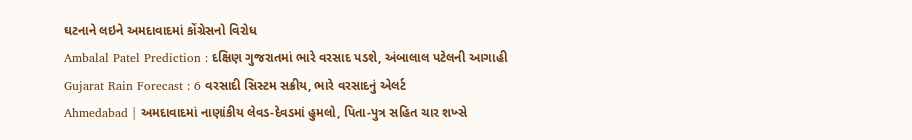ઘટનાને લઇને અમદાવાદમાં કોંગ્રેસનો વિરોધ
Ambalal Patel Prediction : દક્ષિણ ગુજરાતમાં ભારે વરસાદ પડશે, અંબાલાલ પટેલની આગાહી
Gujarat Rain Forecast : 6 વરસાદી સિસ્ટમ સક્રીય, ભારે વરસાદનું એલર્ટ
Ahmedabad | અમદાવાદમાં નાણાંકીય લેવડ-દેવડમાં હુમલો, પિતા-પુત્ર સહિત ચાર શખ્સે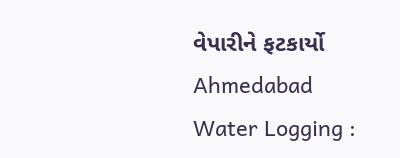વેપારીને ફટકાર્યો
Ahmedabad Water Logging :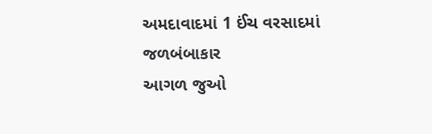અમદાવાદમાં 1 ઈંચ વરસાદમાં જળબંબાકાર
આગળ જુઓ